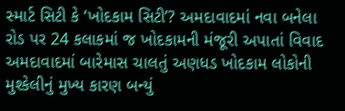સ્માર્ટ સિટી કે ‘ખોદકામ સિટી’? અમદાવાદમાં નવા બનેલા રોડ પર 24 કલાકમાં જ ખોદકામની મંજૂરી અપાતાં વિવાદ
અમદાવાદમાં બારેમાસ ચાલતું અણધડ ખોદકામ લોકોની મુશ્કેલીનું મુખ્ય કારણ બન્યું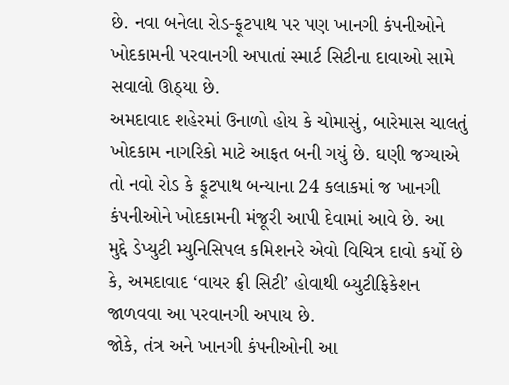છે. નવા બનેલા રોડ-ફૂટપાથ પર પણ ખાનગી કંપનીઓને ખોદકામની પરવાનગી અપાતાં સ્માર્ટ સિટીના દાવાઓ સામે સવાલો ઊઠ્યા છે.
અમદાવાદ શહેરમાં ઉનાળો હોય કે ચોમાસું, બારેમાસ ચાલતું ખોદકામ નાગરિકો માટે આફત બની ગયું છે. ઘણી જગ્યાએ તો નવો રોડ કે ફૂટપાથ બન્યાના 24 કલાકમાં જ ખાનગી કંપનીઓને ખોદકામની મંજૂરી આપી દેવામાં આવે છે. આ મુદ્દે ડેપ્યુટી મ્યુનિસિપલ કમિશનરે એવો વિચિત્ર દાવો કર્યો છે કે, અમદાવાદ ‘વાયર ફ્રી સિટી’ હોવાથી બ્યુટીફિકેશન જાળવવા આ પરવાનગી અપાય છે.
જોકે, તંત્ર અને ખાનગી કંપનીઓની આ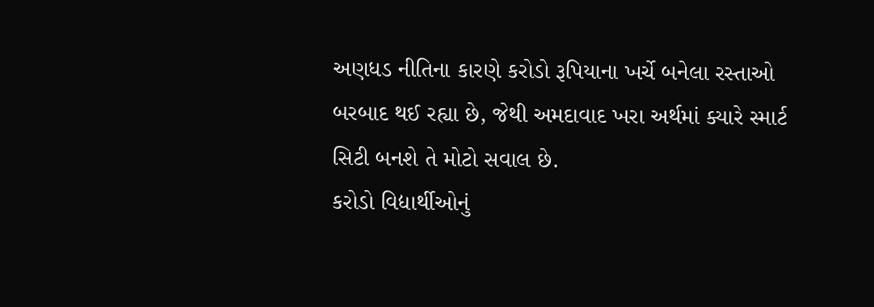અણધડ નીતિના કારણે કરોડો રૂપિયાના ખર્ચે બનેલા રસ્તાઓ બરબાદ થઈ રહ્યા છે, જેથી અમદાવાદ ખરા અર્થમાં ક્યારે સ્માર્ટ સિટી બનશે તે મોટો સવાલ છે.
કરોડો વિદ્યાર્થીઓનું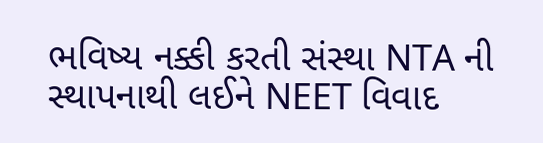ભવિષ્ય નક્કી કરતી સંસ્થા NTA ની સ્થાપનાથી લઈને NEET વિવાદ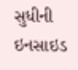સુધીની ઇનસાઇડ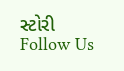સ્ટોરી
Follow Us